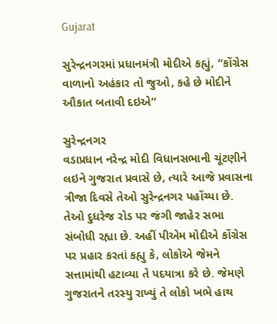Gujarat

સુરેન્દ્રનગરમાં પ્રધાનમંત્રી મોદીએ કહ્યું, “કોંગ્રેસ વાળાનો અહંકાર તો જુઓ, કહે છે મોદીને ઔકાત બતાવી દઇએ”

સુરેન્દ્રનગર
વડાપ્રધાન નરેન્દ્ર મોદી વિધાનસભાની ચૂંટણીને લઇને ગુજરાત પ્રવાસે છે, ત્યારે આજે પ્રવાસના ત્રીજા દિવસે તેઓ સુરેન્દ્રનગર પહોંચ્યા છે. તેઓ દુધરેજ રોડ પર જંગી જાહેર સભા સંબોધી રહ્યા છે. અહીં પીએમ મોદીએ કોંગ્રેસ પર પ્રહાર કરતાં કહ્યુ કે, લોકોએ જેમને સત્તામાંથી હટાવ્યા તે પદયાત્રા કરે છે. જેમણે ગુજરાતને તરસ્યુ રાખ્યું તે લોકો ખભે હાથ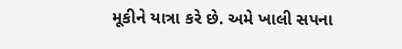મૂકીને યાત્રા કરે છે. અમે ખાલી સપના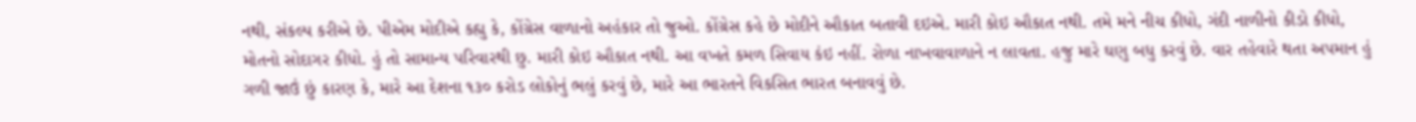નથી, સંકલ્પ કરીએ છે. પીએમ મોદીએ કહ્યુ કે, કોંગ્રેસ વાળાનો અહંકાર તો જુઓ. કોંગ્રેસ કહે છે મોદીને ઔકાત બતાવી દઇએ. મારી કોઇ ઔકાત નથી. તમે મને નીચ કીધો, ગંદી નાળીનો કીડો કીધો, મોતનો સોદાગર કીધો. હું તો સામાન્ય પરિવારથી છુ. મારી કોઇ ઔકાત નથી. આ વખતે કમળ સિવાય કંઇ નહીં. રોળા નાખવાવાળાને ન લાવતા. હજુ મારે ઘણુ બધુ કરવું છે. વાર તહેવારે થતા અપમાન હું ગળી જાઉં છું કારણ કે, મારે આ દેશના ૧૩૦ કરોડ લોકોનું ભલું કરવું છે, મારે આ ભારતને વિકસિત ભારત બનાવવું છે.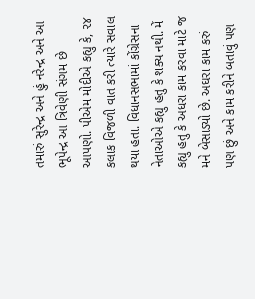તમારું સુરેન્દ્ર અને હું નરેન્દ્ર અને આ ભૂપેન્દ્ર આ ત્રિવેણી સંગમ છે આપણો. પીએમ મોદીએ કહ્યુ કે, ૨૪ કલાક વિજળી વાત કરી ત્યારે સવાલ થયા હતા. વિધાનસભામાં કોંગ્રેસના નેતાઓએ કહ્યુ હતુ કે શક્ય નથી. મેં કહ્યુ હતુ કે અધરા કામ કરવા માટે જ મને બેસાડ્યો છે. અઘરા કામ કરું પણ છું અને કામ કરીને બતાવું પણ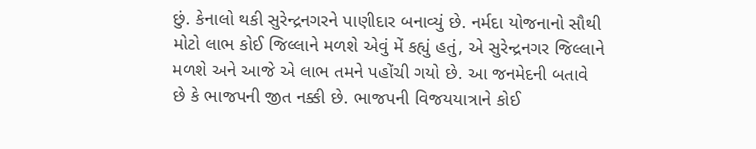છું. કેનાલો થકી સુરેન્દ્રનગરને પાણીદાર બનાવ્યું છે. નર્મદા યોજનાનો સૌથી મોટો લાભ કોઈ જિલ્લાને મળશે એવું મેં કહ્યું હતું, એ સુરેન્દ્રનગર જિલ્લાને મળશે અને આજે એ લાભ તમને પહોંચી ગયો છે. આ જનમેદની બતાવે છે કે ભાજપની જીત નક્કી છે. ભાજપની વિજયયાત્રાને કોઈ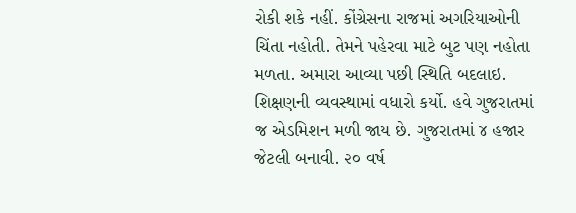રોકી શકે નહીં. કોંગ્રેસના રાજમાં અગરિયાઓની ચિંતા નહોતી. તેમને પહેરવા માટે બુટ પણ નહોતા મળતા. અમારા આવ્યા પછી સ્થિતિ બદલાઇ. શિક્ષણની વ્યવસ્થામાં વધારો કર્યો. હવે ગુજરાતમાં જ એડમિશન મળી જાય છે. ગુજરાતમાં ૪ હજાર જેટલી બનાવી. ૨૦ વર્ષ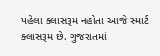પહેલા ક્લાસરૂમ નહોતા આજે સ્માર્ટ ક્લાસરૂમ છે. ગુજરાતમાં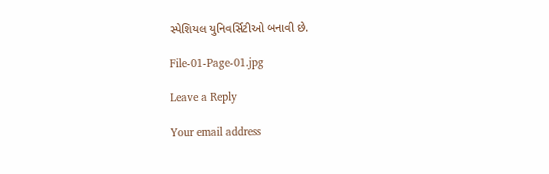સ્પેશિયલ યુનિવર્સિટીઓ બનાવી છે.

File-01-Page-01.jpg

Leave a Reply

Your email address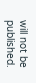will not be published.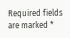Required fields are marked *